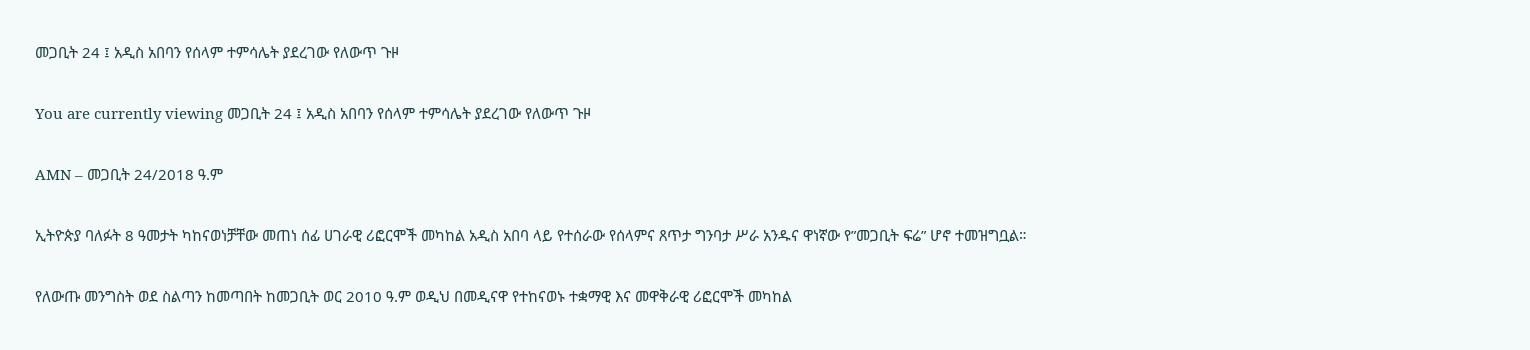መጋቢት 24 ፤ አዲስ አበባን የሰላም ተምሳሌት ያደረገው የለውጥ ጉዞ

You are currently viewing መጋቢት 24 ፤ አዲስ አበባን የሰላም ተምሳሌት ያደረገው የለውጥ ጉዞ

AMN – መጋቢት 24/2018 ዓ.ም

ኢትዮጵያ ባለፉት 8 ዓመታት ካከናወነቻቸው መጠነ ሰፊ ሀገራዊ ሪፎርሞች መካከል አዲስ አበባ ላይ የተሰራው የሰላምና ጸጥታ ግንባታ ሥራ አንዱና ዋነኛው የ”መጋቢት ፍሬ” ሆኖ ተመዝግቧል።

የለውጡ መንግስት ወደ ስልጣን ከመጣበት ከመጋቢት ወር 2010 ዓ.ም ወዲህ በመዲናዋ የተከናወኑ ተቋማዊ እና መዋቅራዊ ሪፎርሞች መካከል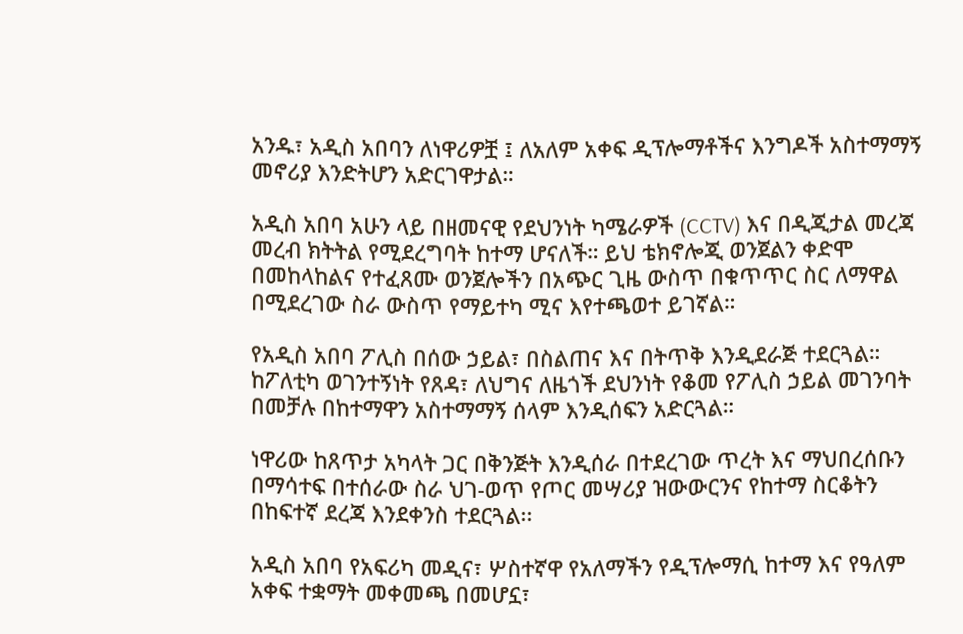አንዱ፣ አዲስ አበባን ለነዋሪዎቿ ፤ ለአለም አቀፍ ዲፕሎማቶችና እንግዶች አስተማማኝ መኖሪያ እንድትሆን አድርገዋታል።

አዲስ አበባ አሁን ላይ በዘመናዊ የደህንነት ካሜራዎች (CCTV) እና በዲጂታል መረጃ መረብ ክትትል የሚደረግባት ከተማ ሆናለች። ይህ ቴክኖሎጂ ወንጀልን ቀድሞ በመከላከልና የተፈጸሙ ወንጀሎችን በአጭር ጊዜ ውስጥ በቁጥጥር ስር ለማዋል በሚደረገው ስራ ውስጥ የማይተካ ሚና እየተጫወተ ይገኛል።

የአዲስ አበባ ፖሊስ በሰው ኃይል፣ በስልጠና እና በትጥቅ እንዲደራጅ ተደርጓል። ከፖለቲካ ወገንተኝነት የጸዳ፣ ለህግና ለዜጎች ደህንነት የቆመ የፖሊስ ኃይል መገንባት በመቻሉ በከተማዋን አስተማማኝ ሰላም እንዲሰፍን አድርጓል።

ነዋሪው ከጸጥታ አካላት ጋር በቅንጅት እንዲሰራ በተደረገው ጥረት እና ማህበረሰቡን በማሳተፍ በተሰራው ስራ ህገ-ወጥ የጦር መሣሪያ ዝውውርንና የከተማ ስርቆትን በከፍተኛ ደረጃ እንደቀንስ ተደርጓል፡፡

አዲስ አበባ የአፍሪካ መዲና፣ ሦስተኛዋ የአለማችን የዲፕሎማሲ ከተማ እና የዓለም አቀፍ ተቋማት መቀመጫ በመሆኗ፣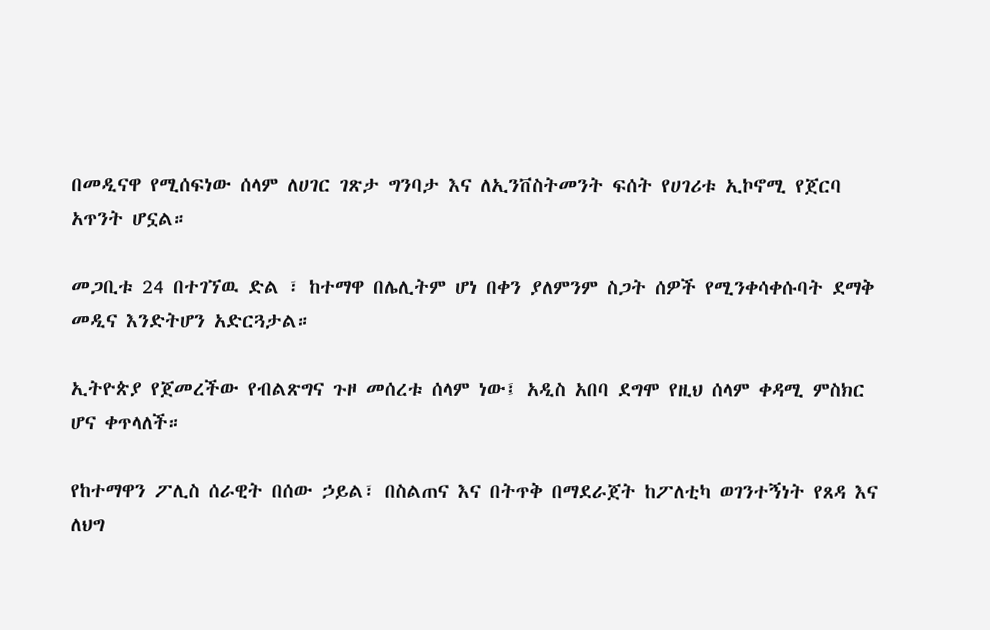በመዲናዋ የሚሰፍነው ሰላም ለሀገር ገጽታ ግንባታ እና ለኢንቨስትመንት ፍሰት የሀገሪቱ ኢኮኖሚ የጀርባ አጥንት ሆኗል።

መጋቢቱ 24 በተገኘዉ ድል ፣ ከተማዋ በሌሊትም ሆነ በቀን ያለምንም ስጋት ሰዎች የሚንቀሳቀሱባት ደማቅ መዲና እንድትሆን አድርጓታል።

ኢትዮጵያ የጀመረችው የብልጽግና ጉዞ መሰረቱ ሰላም ነው፤ አዲስ አበባ ደግሞ የዚህ ሰላም ቀዳሚ ምስክር ሆና ቀጥላለች።

የከተማዋን ፖሊስ ሰራዊት በሰው ኃይል፣ በስልጠና እና በትጥቅ በማደራጀት ከፖለቲካ ወገንተኝነት የጸዳ እና ለህግ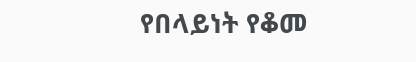የበላይነት የቆመ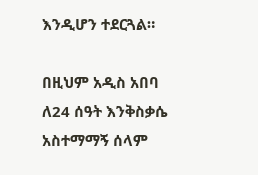እንዲሆን ተደርጓል።

በዚህም አዲስ አበባ ለ24 ሰዓት እንቅስቃሴ አስተማማኝ ሰላም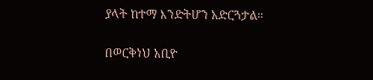ያላት ከተማ እንድትሆን አድርጓታል።

በወርቅነህ አቢዮ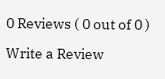0 Reviews ( 0 out of 0 )

Write a Review